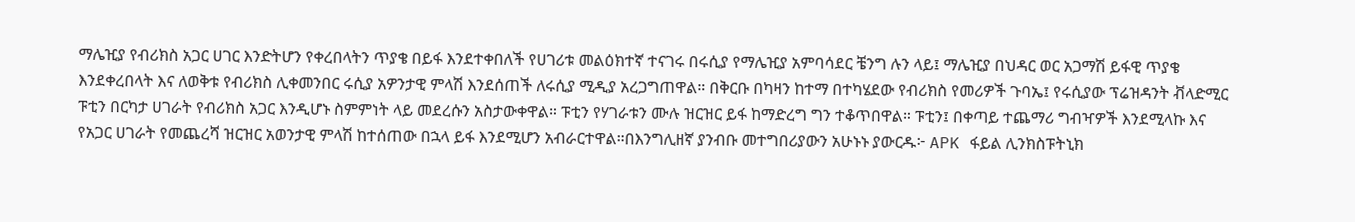ማሌዢያ የብሪክስ አጋር ሀገር እንድትሆን የቀረበላትን ጥያቄ በይፋ እንደተቀበለች የሀገሪቱ መልዕክተኛ ተናገሩ በሩሲያ የማሌዢያ አምባሳደር ቼንግ ሉን ላይ፤ ማሌዢያ በህዳር ወር አጋማሽ ይፋዊ ጥያቄ እንደቀረበላት እና ለወቅቱ የብሪክስ ሊቀመንበር ሩሲያ አዎንታዊ ምላሽ እንደሰጠች ለሩሲያ ሚዲያ አረጋግጠዋል። በቅርቡ በካዛን ከተማ በተካሄደው የብሪክስ የመሪዎች ጉባኤ፤ የሩሲያው ፕሬዝዳንት ቭላድሚር ፑቲን በርካታ ሀገራት የብሪክስ አጋር እንዲሆኑ ስምምነት ላይ መደረሱን አስታውቀዋል። ፑቲን የሃገራቱን ሙሉ ዝርዝር ይፋ ከማድረግ ግን ተቆጥበዋል። ፑቲን፤ በቀጣይ ተጨማሪ ግብዣዎች እንደሚላኩ እና የአጋር ሀገራት የመጨረሻ ዝርዝር አወንታዊ ምላሽ ከተሰጠው በኋላ ይፋ እንደሚሆን አብራርተዋል።በእንግሊዘኛ ያንብቡ መተግበሪያውን አሁኑኑ ያውርዱ፦ APK ፋይል ሊንክስፑትኒክ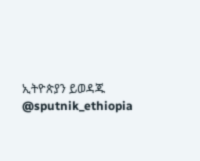ኢትዮጵያን ይወዳጁ @sputnik_ethiopia